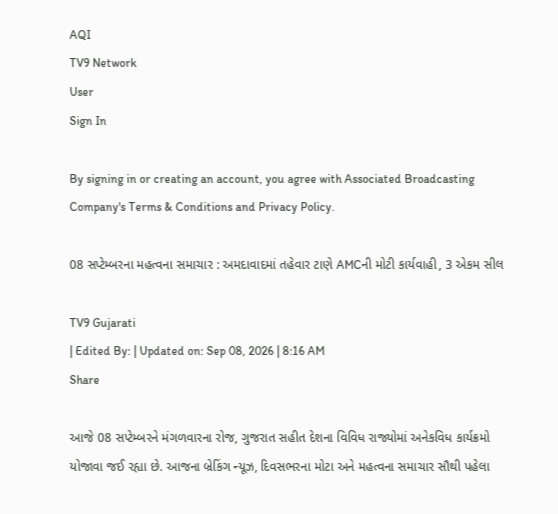AQI
TV9 Network
User
Sign In

By signing in or creating an account, you agree with Associated Broadcasting Company's Terms & Conditions and Privacy Policy.

08 સપ્ટેમ્બરના મહત્વના સમાચાર : અમદાવાદમાં તહેવાર ટાણે AMCની મોટી કાર્યવાહી, 3 એકમ સીલ

TV9 Gujarati
| Edited By: | Updated on: Sep 08, 2026 | 8:16 AM
Share

આજે 08 સપ્ટેમ્બરને મંગળવારના રોજ, ગુજરાત સહીત દેશના વિવિધ રાજ્યોમાં અનેકવિધ કાર્યક્રમો યોજાવા જઈ રહ્યા છે. આજના બ્રેકિંગ ન્યૂઝ, દિવસભરના મોટા અને મહત્વના સમાચાર સૌથી પહેલા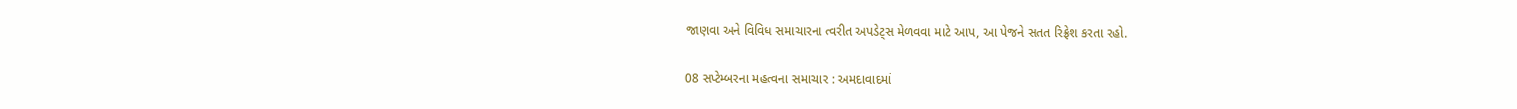જાણવા અને વિવિધ સમાચારના ત્વરીત અપડેટ્સ મેળવવા માટે આપ, આ પેજને સતત રિફ્રેશ કરતા રહો.

08 સપ્ટેમ્બરના મહત્વના સમાચાર : અમદાવાદમાં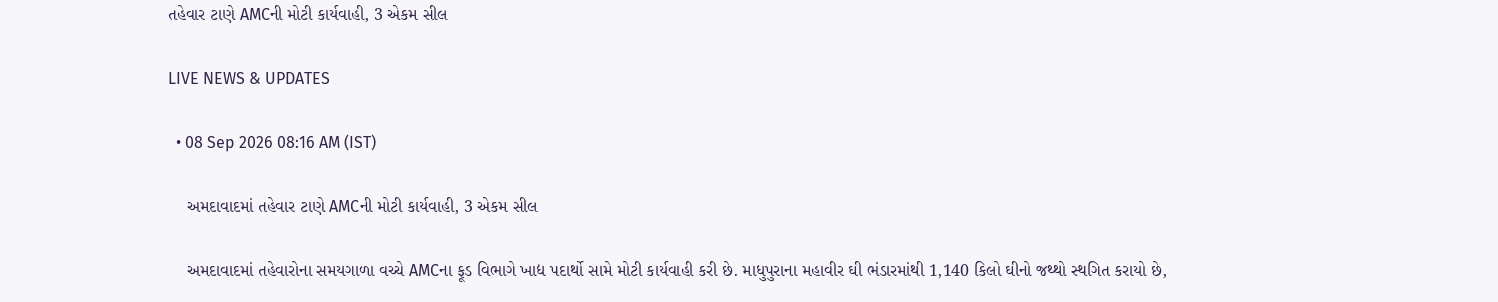તહેવાર ટાણે AMCની મોટી કાર્યવાહી, 3 એકમ સીલ

LIVE NEWS & UPDATES

  • 08 Sep 2026 08:16 AM (IST)

    અમદાવાદમાં તહેવાર ટાણે AMCની મોટી કાર્યવાહી, 3 એકમ સીલ

    અમદાવાદમાં તહેવારોના સમયગાળા વચ્ચે AMCના ફૂડ વિભાગે ખાદ્ય પદાર્થો સામે મોટી કાર્યવાહી કરી છે. માધુપુરાના મહાવીર ઘી ભંડારમાંથી 1,140 કિલો ઘીનો જથ્થો સ્થગિત કરાયો છે,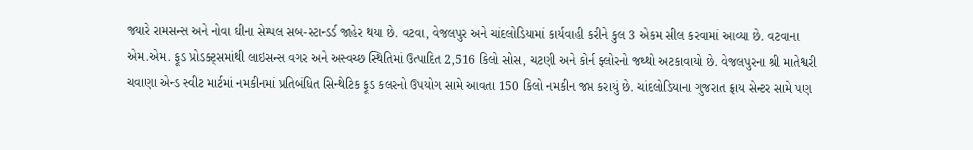જ્યારે રામસન્સ અને નોવા ઘીના સેમ્પલ સબ-સ્ટાન્ડર્ડ જાહેર થયા છે. વટવા, વેજલપુર અને ચાંદલોડિયામાં કાર્યવાહી કરીને કુલ 3 એકમ સીલ કરવામાં આવ્યા છે. વટવાના એમ.એમ. ફૂડ પ્રોડક્ટ્સમાંથી લાઇસન્સ વગર અને અસ્વચ્છ સ્થિતિમાં ઉત્પાદિત 2,516 કિલો સોસ, ચટણી અને કોર્ન ફ્લોરનો જથ્થો અટકાવાયો છે. વેજલપુરના શ્રી માતેશ્વરી ચવાણા એન્ડ સ્વીટ માર્ટમાં નમકીનમાં પ્રતિબંધિત સિન્થેટિક ફૂડ કલરનો ઉપયોગ સામે આવતા 150 કિલો નમકીન જપ્ત કરાયું છે. ચાંદલોડિયાના ગુજરાત ફ્રાય સેન્ટર સામે પણ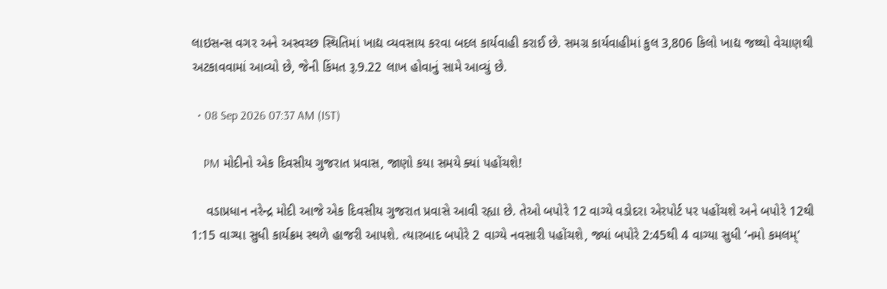લાઇસન્સ વગર અને અસ્વચ્છ સ્થિતિમાં ખાદ્ય વ્યવસાય કરવા બદલ કાર્યવાહી કરાઈ છે. સમગ્ર કાર્યવાહીમાં કુલ 3,806 કિલો ખાદ્ય જથ્થો વેચાણથી અટકાવવામાં આવ્યો છે, જેની કિંમત રૂ.9.22 લાખ હોવાનું સામે આવ્યું છે.

  • 08 Sep 2026 07:37 AM (IST)

    PM મોદીનો એક દિવસીય ગુજરાત પ્રવાસ, જાણો કયા સમયે ક્યાં પહોંચશે!

    વડાપ્રધાન નરેન્દ્ર મોદી આજે એક દિવસીય ગુજરાત પ્રવાસે આવી રહ્યા છે. તેઓ બપોરે 12 વાગ્યે વડોદરા એરપોર્ટ પર પહોંચશે અને બપોરે 12થી 1:15 વાગ્યા સુધી કાર્યક્રમ સ્થળે હાજરી આપશે. ત્યારબાદ બપોરે 2 વાગ્યે નવસારી પહોંચશે, જ્યાં બપોરે 2:45થી 4 વાગ્યા સુધી ‘નમો કમલમ્’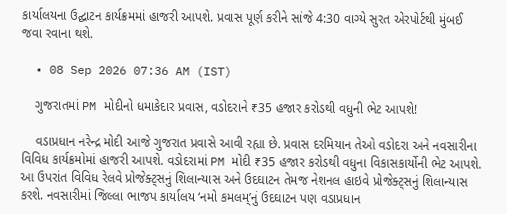કાર્યાલયના ઉદ્ઘાટન કાર્યક્રમમાં હાજરી આપશે. પ્રવાસ પૂર્ણ કરીને સાંજે 4:30 વાગ્યે સુરત એરપોર્ટથી મુંબઈ જવા રવાના થશે.

  • 08 Sep 2026 07:36 AM (IST)

    ગુજરાતમાં PM મોદીનો ધમાકેદાર પ્રવાસ, વડોદરાને ₹35 હજાર કરોડથી વધુની ભેટ આપશે!

    વડાપ્રધાન નરેન્દ્ર મોદી આજે ગુજરાત પ્રવાસે આવી રહ્યા છે. પ્રવાસ દરમિયાન તેઓ વડોદરા અને નવસારીના વિવિધ કાર્યક્રમોમાં હાજરી આપશે. વડોદરામાં PM મોદી ₹35 હજાર કરોડથી વધુના વિકાસકાર્યોની ભેટ આપશે. આ ઉપરાંત વિવિધ રેલવે પ્રોજેક્ટ્સનું શિલાન્યાસ અને ઉદઘાટન તેમજ નેશનલ હાઇવે પ્રોજેક્ટ્સનું શિલાન્યાસ કરશે. નવસારીમાં જિલ્લા ભાજપ કાર્યાલય ‘નમો કમલમ્’નું ઉદઘાટન પણ વડાપ્રધાન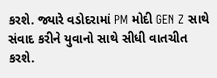કરશે. જ્યારે વડોદરામાં PM મોદી GEN Z સાથે સંવાદ કરીને યુવાનો સાથે સીધી વાતચીત કરશે.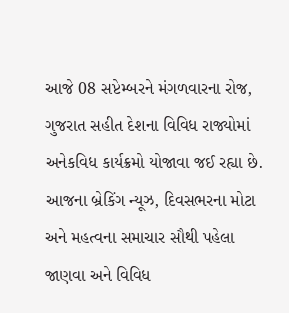આજે 08 સપ્ટેમ્બરને મંગળવારના રોજ, ગુજરાત સહીત દેશના વિવિધ રાજ્યોમાં અનેકવિધ કાર્યક્રમો યોજાવા જઈ રહ્યા છે. આજના બ્રેકિંગ ન્યૂઝ, દિવસભરના મોટા અને મહત્વના સમાચાર સૌથી પહેલા જાણવા અને વિવિધ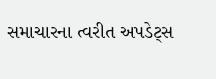સમાચારના ત્વરીત અપડેટ્સ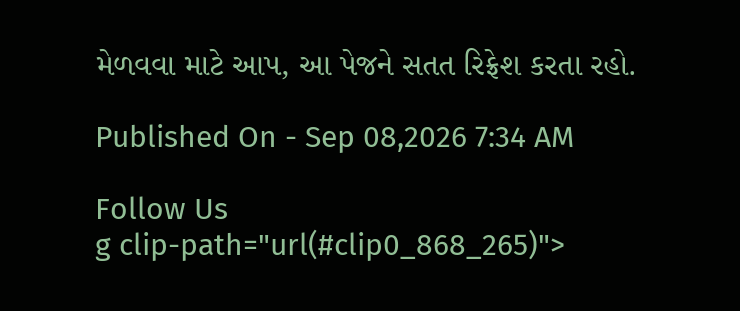મેળવવા માટે આપ, આ પેજને સતત રિફ્રેશ કરતા રહો.

Published On - Sep 08,2026 7:34 AM

Follow Us
g clip-path="url(#clip0_868_265)">